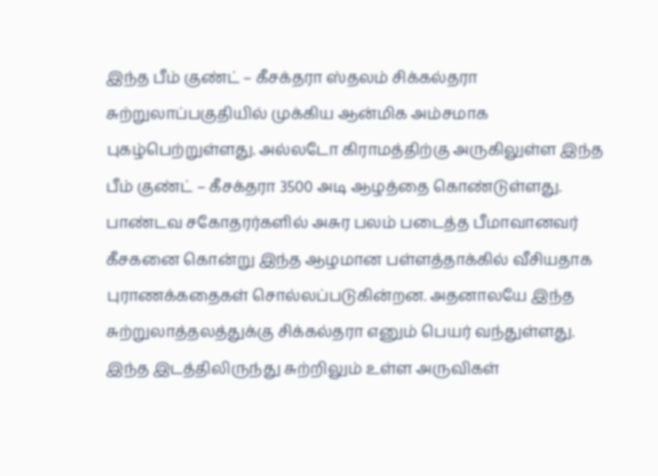இந்த பீம் குண்ட் – கீசக்தரா ஸ்தலம் சிக்கல்தரா சுற்றுலாப்பகுதியில் முக்கிய ஆன்மிக அம்சமாக புகழ்பெற்றுள்ளது. அல்லடோ கிராமத்திற்கு அருகிலுள்ள இந்த பீம் குண்ட் – கீசக்தரா 3500 அடி ஆழத்தை கொண்டுள்ளது.
பாண்டவ சகோதரர்களில் அசுர பலம் படைத்த பீமாவானவர் கீசகனை கொன்று இந்த ஆழமான பள்ளத்தாக்கில் வீசியதாக புராணக்கதைகள் சொல்லப்படுகின்றன. அதனாலயே இந்த சுற்றுலாத்தலத்துக்கு சிக்கல்தரா எனும் பெயர் வந்துள்ளது.
இந்த இடத்திலிருந்து சுற்றிலும் உள்ள அருவிகள்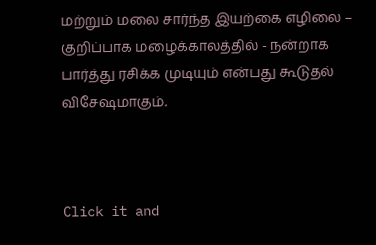மற்றும் மலை சார்ந்த இயற்கை எழிலை – குறிப்பாக மழைக்காலத்தில் - நன்றாக பார்த்து ரசிக்க முடியும் என்பது கூடுதல் விசேஷமாகும்.



Click it and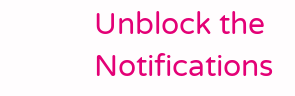Unblock the Notifications